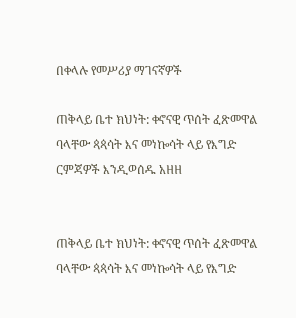በቀላሉ የመሥሪያ ማገናኛዎች

ጠቅላይ ቤተ ክህነት: ቀኖናዊ ጥሰት ፈጽመዋል ባላቸው ጳጳሳት እና መነኰሳት ላይ የእግድ ርምጃዎች እንዲወሰዱ አዘዘ


ጠቅላይ ቤተ ክህነት: ቀኖናዊ ጥሰት ፈጽመዋል ባላቸው ጳጳሳት እና መነኰሳት ላይ የእግድ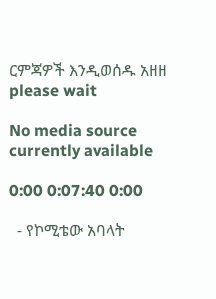ርምጃዎች እንዲወሰዱ አዘዘ
please wait

No media source currently available

0:00 0:07:40 0:00

  - የኮሚቴው አባላት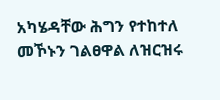አካሄዳቸው ሕግን የተከተለ መኾኑን ገልፀዋል ለዝርዝሩ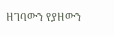ዘገባውን የያዘውን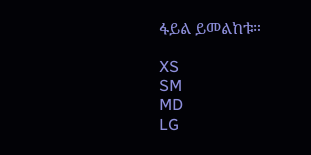ፋይል ይመልከቱ።

XS
SM
MD
LG